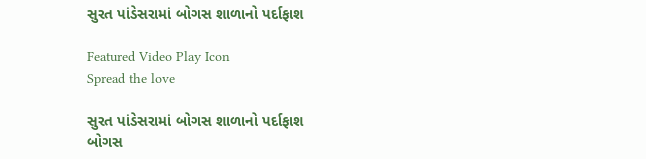સુરત પાંડેસરામાં બોગસ શાળાનો પર્દાફાશ

Featured Video Play Icon
Spread the love

સુરત પાંડેસરામાં બોગસ શાળાનો પર્દાફાશ
બોગસ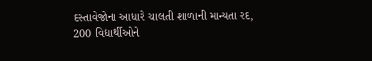દસ્તાવેજોના આધારે ચાલતી શાળાની માન્યતા રદ,
200 વિદ્યાર્થીઓને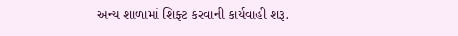અન્ય શાળામાં શિફ્ટ કરવાની કાર્યવાહી શરૂ.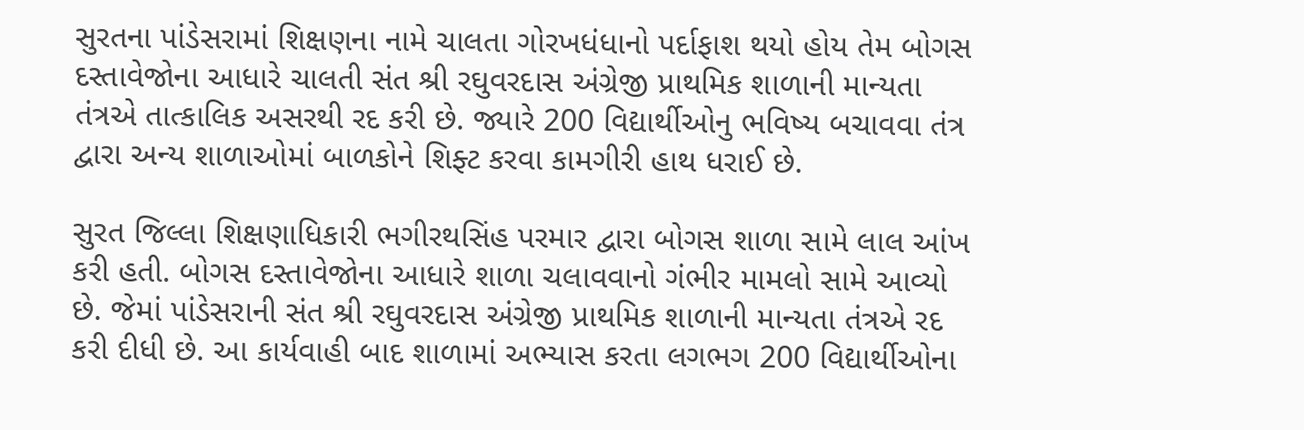સુરતના પાંડેસરામાં શિક્ષણના નામે ચાલતા ગોરખધંધાનો પર્દાફાશ થયો હોય તેમ બોગસ દસ્તાવેજોના આધારે ચાલતી સંત શ્રી રઘુવરદાસ અંગ્રેજી પ્રાથમિક શાળાની માન્યતા તંત્રએ તાત્કાલિક અસરથી રદ કરી છે. જ્યારે 200 વિદ્યાર્થીઓનુ ભવિષ્ય બચાવવા તંત્ર દ્વારા અન્ય શાળાઓમાં બાળકોને શિફ્ટ કરવા કામગીરી હાથ ધરાઈ છે.

સુરત જિલ્લા શિક્ષણાધિકારી ભગીરથસિંહ પરમાર દ્વારા બોગસ શાળા સામે લાલ આંખ કરી હતી. બોગસ દસ્તાવેજોના આધારે શાળા ચલાવવાનો ગંભીર મામલો સામે આવ્યો છે. જેમાં પાંડેસરાની સંત શ્રી રઘુવરદાસ અંગ્રેજી પ્રાથમિક શાળાની માન્યતા તંત્રએ રદ કરી દીધી છે. આ કાર્યવાહી બાદ શાળામાં અભ્યાસ કરતા લગભગ 200 વિદ્યાર્થીઓના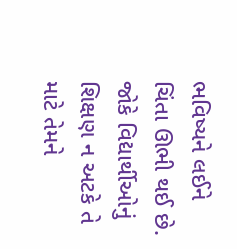ભવિષ્યને લઈને ચિંતા ઊભી થઈ છે. જોકે વિદ્યાર્થીઓનું શિક્ષણ ન અટકે તે માટે તેમને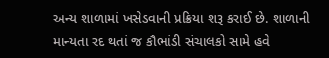અન્ય શાળામાં ખસેડવાની પ્રક્રિયા શરૂ કરાઈ છે. શાળાની માન્યતા રદ થતાં જ કૌભાંડી સંચાલકો સામે હવે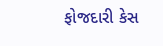ફોજદારી કેસ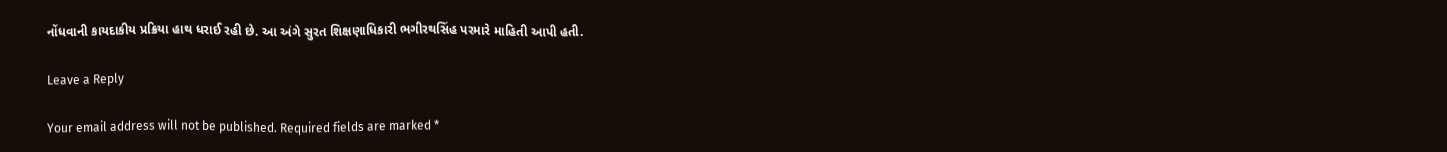નોંધવાની કાયદાકીય પ્રક્રિયા હાથ ધરાઈ રહી છે. આ અંગે સુરત શિક્ષણાધિકારી ભગીરથસિંહ પરમારે માહિતી આપી હતી.

Leave a Reply

Your email address will not be published. Required fields are marked *